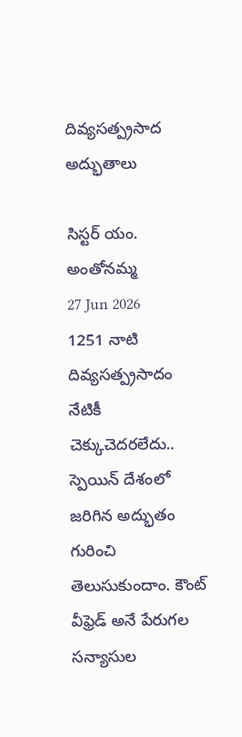దివ్యసత్ప్రసాద అద్భుతాలు

సిస్టర్ యం. అంతోనమ్మ
27 Jun 2026
1251 నాటి దివ్యసత్ప్రసాదం నేటికీ చెక్కుచెదరలేదు..
స్పెయిన్ దేశంలో జరిగిన అద్భుతం గురించి తెలుసుకుందాం. కౌంట్ వీఫ్రెడ్ అనే పేరుగల సన్యాసుల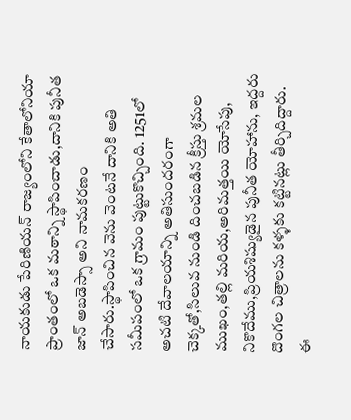నాయకుడు పేరిణియన్ రాజ్యంలోని కేతాలోనియా ప్రాంతంలో ఒక మఠాన్ని స్థాపించాడు,దానికి పునీత జాన్ అబడెస్సా అని నామకరణం చేసారు.స్థాపించిన వెను వెంటనే దానికి అతి సమీపంలో ఒక గ్రామం పుట్టుకొచ్చింది. 1251లో అచటి దేవాలయాన్ని అతిసుందరంగా చెక్కతో,సిలువ నుండి దించబడిన క్రీస్తు శ్రమల ముఖం,తల్లి మరియ,అరిమత్తయి యోసేపు, నికొదేము,ప్రియశిష్యుడైన పునీత యోహాను, ఇద్దరు దొంగల చిత్రాలను కళ్ళకు కట్టినట్లు తీర్చిదిద్దారు. ఈ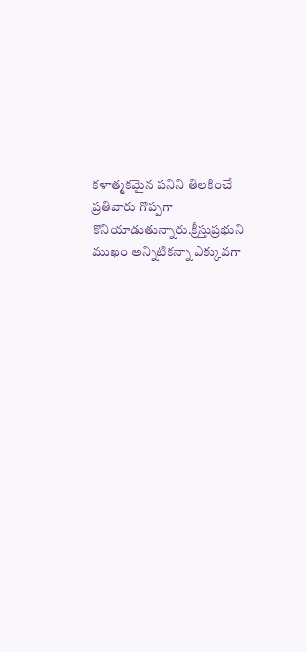కళాత్మకమైన పనిని తిలకించే ప్రతివారు గొప్పగా కొనియాడుతున్నారు.క్రీస్తుప్రభుని ముఖం అన్నిటికన్నా ఎక్కువగా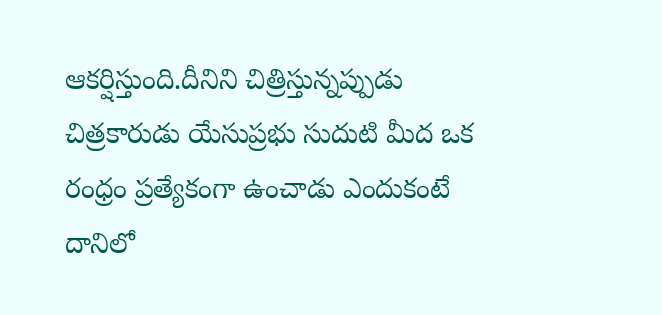ఆకర్షిస్తుంది.దీనిని చిత్రిస్తున్నప్పుడు చిత్రకారుడు యేసుప్రభు సుదుటి మీద ఒక రంధ్రం ప్రత్యేకంగా ఉంచాడు ఎందుకంటే దానిలో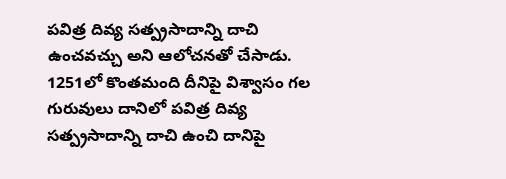పవిత్ర దివ్య సత్ప్రసాదాన్ని దాచి ఉంచవచ్చు అని ఆలోచనతో చేసాడు. 1251లో కొంతమంది దీనిపై విశ్వాసం గల గురువులు దానిలో పవిత్ర దివ్య సత్ప్రసాదాన్ని దాచి ఉంచి దానిపై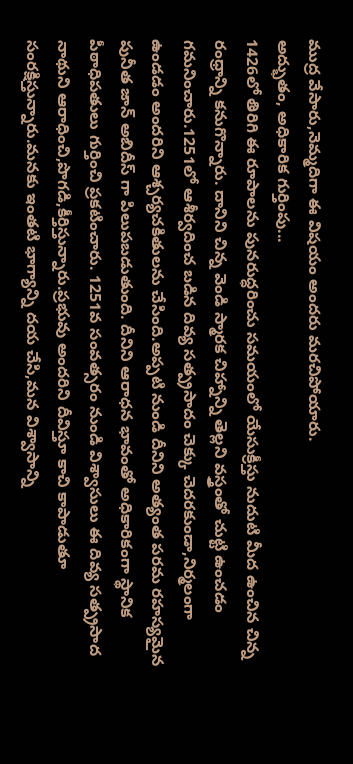ముద్ర వేసారు,నెమ్మదిగా ఈ విషయం అందరు మరచిపోయారు.
అద్భుతం, అధికారిక గుర్తింపు...
1426లో తిరిగి ఈ రూపాలను పునరుద్ధరించు సమయంలో యేసుక్రీస్తు నుదుటి మీద ఉంచిన చిన్న రంధ్రాన్ని కనుగొన్నారు. దానిని చిన్న వెండి స్మారక చిహ్నాన్ని తెల్లని వస్త్రంతో చుట్టి ఉంచడం గమనించారు.1251లో ఆశీర్వదించ బడిన దివ్య సత్ప్రసాదం చెక్కు చెదరకుండా,నిర్మలంగా ఉండడం అందరిని ఆశ్చర్యచకితులను చేసింది.అప్పటి నుండి దీనిని అత్యంత పరమ రహస్యమైన పునీత జాన్ అబిదీస్ గా పిలుపబడుతుంది. దీనిని ఆరాధన భావంతో అధికారికంగా స్థానిక పీఠాధిపతులు గుర్తించి ప్రకటించారు. 1251వ సంవత్సరం నుండి విశ్వాసులు ఈ దివ్య సత్ప్రసాద నాథుని ఆరాధించి,పొగడి,కీర్తిస్తున్నారు.ప్రభువు అందరిని దీవిస్తూ కాచి కాపాడుతూ సంరక్షిస్తున్నారు.మనకు ఇంతటి భాగ్యాన్ని దయ చేసి,మన విశ్వాసాన్ని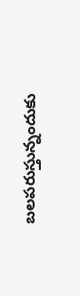బలపరుస్తున్నందుకు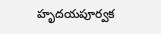హృదయపూర్వక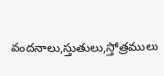వందనాలు,స్తుతులు,స్తోత్రములు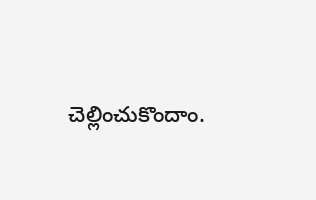చెల్లించుకొందాం.